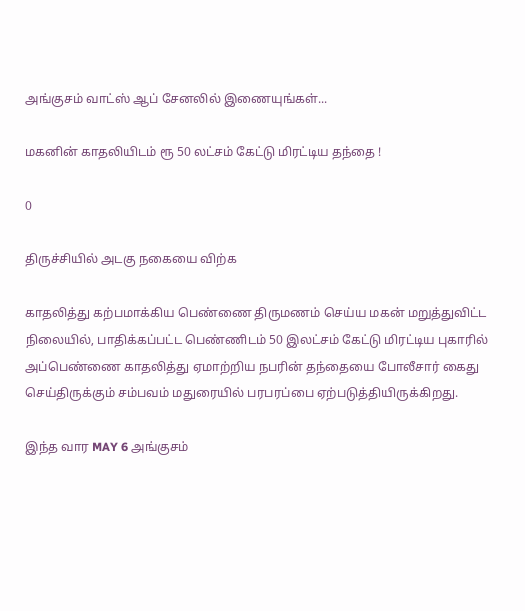அங்குசம் வாட்ஸ் ஆப் சேனலில் இணையுங்கள்...

மகனின் காதலியிடம் ரூ 50 லட்சம் கேட்டு மிரட்டிய தந்தை !

0

திருச்சியில் அடகு நகையை விற்க

காதலித்து கற்பமாக்கிய பெண்ணை திருமணம் செய்ய மகன் மறுத்துவிட்ட நிலையில், பாதிக்கப்பட்ட பெண்ணிடம் 50 இலட்சம் கேட்டு மிரட்டிய புகாரில் அப்பெண்ணை காதலித்து ஏமாற்றிய நபரின் தந்தையை போலீசார் கைது செய்திருக்கும் சம்பவம் மதுரையில் பரபரப்பை ஏற்படுத்தியிருக்கிறது.

இந்த வார MAY 6 அங்குசம்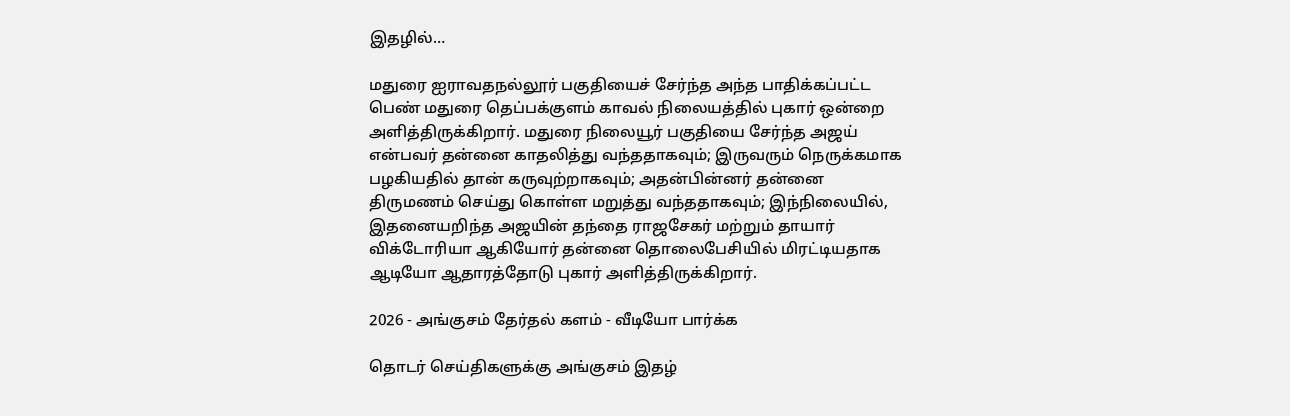இதழில்…

மதுரை ஐராவதநல்லூர் பகுதியைச் சேர்ந்த அந்த பாதிக்கப்பட்ட பெண் மதுரை தெப்பக்குளம் காவல் நிலையத்தில் புகார் ஒன்றை அளித்திருக்கிறார். மதுரை நிலையூர் பகுதியை சேர்ந்த அஜய் என்பவர் தன்னை காதலித்து வந்ததாகவும்; இருவரும் நெருக்கமாக பழகியதில் தான் கருவுற்றாகவும்; அதன்பின்னர் தன்னை திருமணம் செய்து கொள்ள மறுத்து வந்ததாகவும்; இந்நிலையில், இதனையறிந்த அஜயின் தந்தை ராஜசேகர் மற்றும் தாயார் விக்டோரியா ஆகியோர் தன்னை தொலைபேசியில் மிரட்டியதாக ஆடியோ ஆதாரத்தோடு புகார் அளித்திருக்கிறார்.

2026 - அங்குசம் தேர்தல் களம் - வீடியோ பார்க்க

தொடர் செய்திகளுக்கு அங்குசம் இதழ்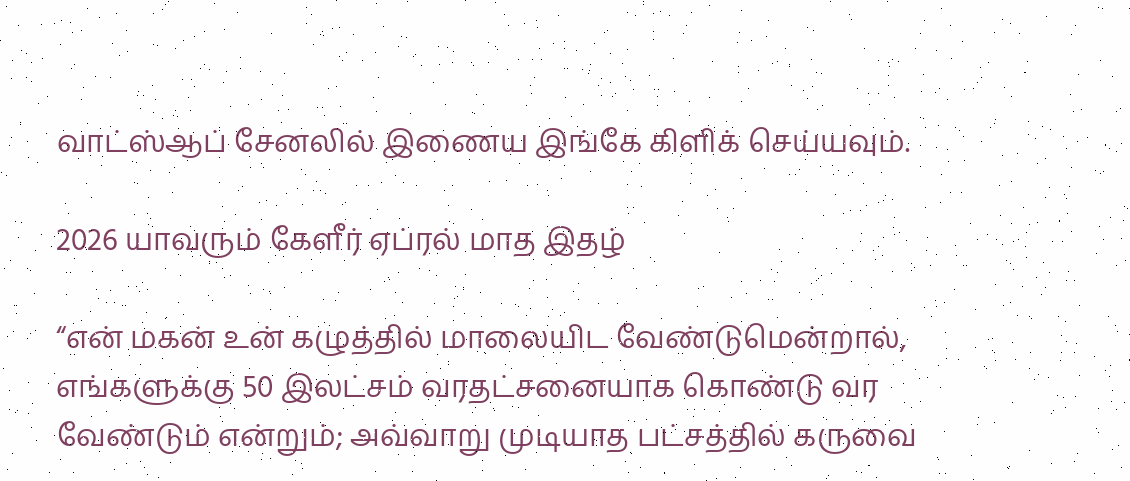வாட்ஸ்ஆப் சேனலில் இணைய இங்கே கிளிக் செய்யவும்.

2026 யாவரும் கேளீர் ஏப்ரல் மாத இதழ்

“என் மகன் உன் கழுத்தில் மாலையிட வேண்டுமென்றால், எங்களுக்கு 50 இலட்சம் வரதட்சனையாக கொண்டு வர வேண்டும் என்றும்; அவ்வாறு முடியாத பட்சத்தில் கருவை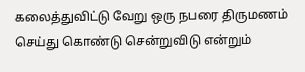கலைத்துவிட்டு வேறு ஒரு நபரை திருமணம் செய்து கொண்டு சென்றுவிடு என்றும்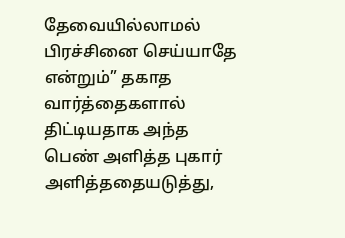தேவையில்லாமல் பிரச்சினை செய்யாதே என்றும்” தகாத வார்த்தைகளால் திட்டியதாக அந்த பெண் அளித்த புகார் அளித்ததையடுத்து,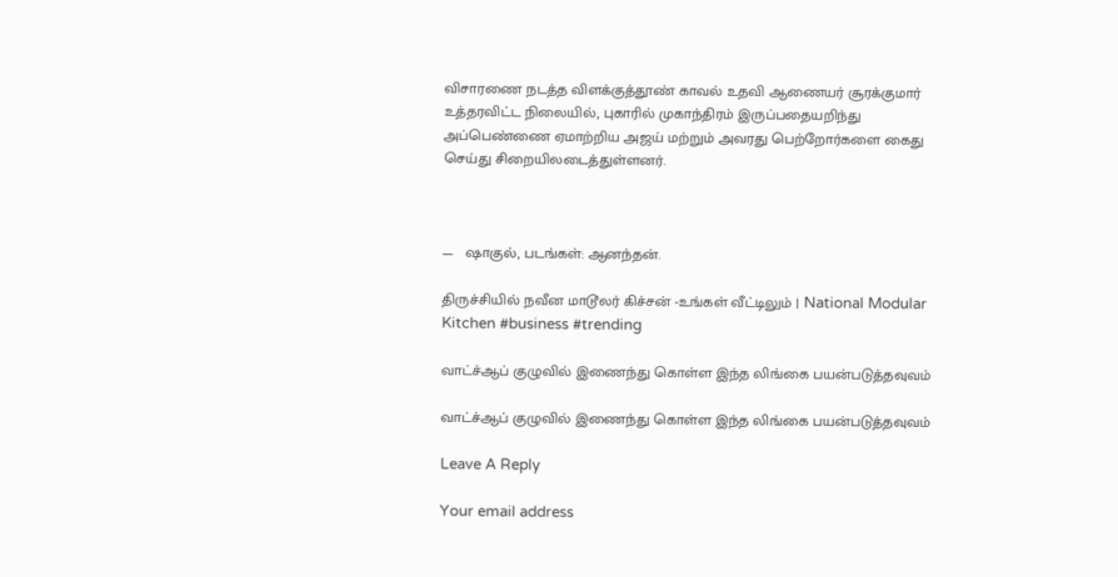விசாரணை நடத்த விளக்குத்தூண் காவல் உதவி ஆணையர் சூரக்குமார் உத்தரவிட்ட நிலையில், புகாரில் முகாந்திரம் இருப்பதையறிந்து அப்பெண்ணை ஏமாற்றிய அஜய் மற்றும் அவரது பெற்றோர்களை கைது செய்து சிறையிலடைத்துள்ளனர்.



—   ஷாகுல், படங்கள்: ஆனந்தன்.

திருச்சியில் நவீன மாடூலர் கிச்சன் -உங்கள் வீட்டிலும் | National Modular Kitchen #business #trending

வாட்ச்ஆப் குழுவில் இணைந்து கொள்ள இந்த லிங்கை பயன்படுத்தவுவம்

வாட்ச்ஆப் குழுவில் இணைந்து கொள்ள இந்த லிங்கை பயன்படுத்தவுவம்

Leave A Reply

Your email address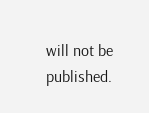will not be published.